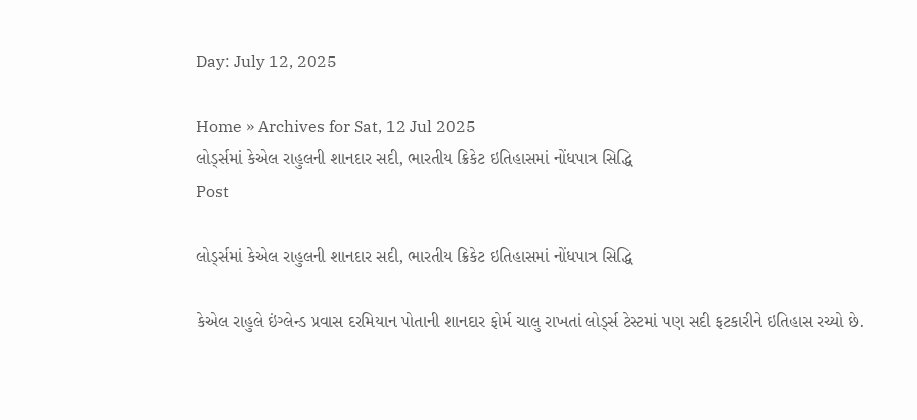Day: July 12, 2025

Home » Archives for Sat, 12 Jul 2025
લોર્ડ્સમાં કેએલ રાહુલની શાનદાર સદી, ભારતીય ક્રિકેટ ઇતિહાસમાં નોંધપાત્ર સિદ્ધિ
Post

લોર્ડ્સમાં કેએલ રાહુલની શાનદાર સદી, ભારતીય ક્રિકેટ ઇતિહાસમાં નોંધપાત્ર સિદ્ધિ

કેએલ રાહુલે ઇંગ્લેન્ડ પ્રવાસ દરમિયાન પોતાની શાનદાર ફોર્મ ચાલુ રાખતાં લોર્ડ્સ ટેસ્ટમાં પણ સદી ફટકારીને ઇતિહાસ રચ્યો છે.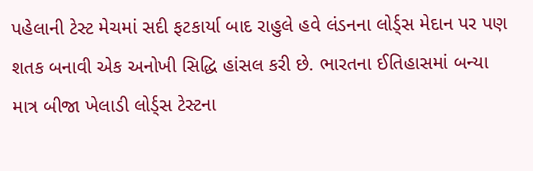પહેલાની ટેસ્ટ મેચમાં સદી ફટકાર્યા બાદ રાહુલે હવે લંડનના લોર્ડ્સ મેદાન પર પણ શતક બનાવી એક અનોખી સિદ્ધિ હાંસલ કરી છે. ભારતના ઈતિહાસમાં બન્યા માત્ર બીજા ખેલાડી લોર્ડ્સ ટેસ્ટના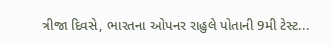ત્રીજા દિવસે, ભારતના ઓપનર રાહુલે પોતાની 9મી ટેસ્ટ...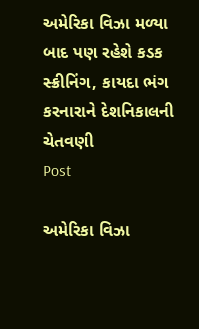અમેરિકા વિઝા મળ્યા બાદ પણ રહેશે કડક સ્ક્રીનિંગ, કાયદા ભંગ કરનારાને દેશનિકાલની ચેતવણી
Post

અમેરિકા વિઝા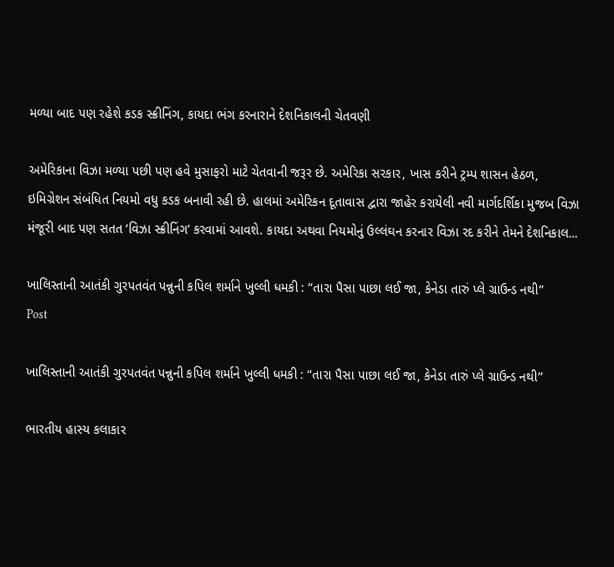મળ્યા બાદ પણ રહેશે કડક સ્ક્રીનિંગ, કાયદા ભંગ કરનારાને દેશનિકાલની ચેતવણી

અમેરિકાના વિઝા મળ્યા પછી પણ હવે મુસાફરો માટે ચેતવાની જરૂર છે. અમેરિકા સરકાર, ખાસ કરીને ટ્રમ્પ શાસન હેઠળ, ઇમિગ્રેશન સંબંધિત નિયમો વધુ કડક બનાવી રહી છે. હાલમાં અમેરિકન દૂતાવાસ દ્વારા જાહેર કરાયેલી નવી માર્ગદર્શિકા મુજબ વિઝા મંજૂરી બાદ પણ સતત ‘વિઝા સ્ક્રીનિંગ’ કરવામાં આવશે. કાયદા અથવા નિયમોનું ઉલ્લંઘન કરનાર વિઝા રદ કરીને તેમને દેશનિકાલ...

ખાલિસ્તાની આતંકી ગુરપતવંત પન્નુની કપિલ શર્માને ખુલ્લી ધમકી : “તારા પૈસા પાછા લઈ જા, કેનેડા તારું પ્લે ગ્રાઉન્ડ નથી”
Post

ખાલિસ્તાની આતંકી ગુરપતવંત પન્નુની કપિલ શર્માને ખુલ્લી ધમકી : “તારા પૈસા પાછા લઈ જા, કેનેડા તારું પ્લે ગ્રાઉન્ડ નથી”

ભારતીય હાસ્ય કલાકાર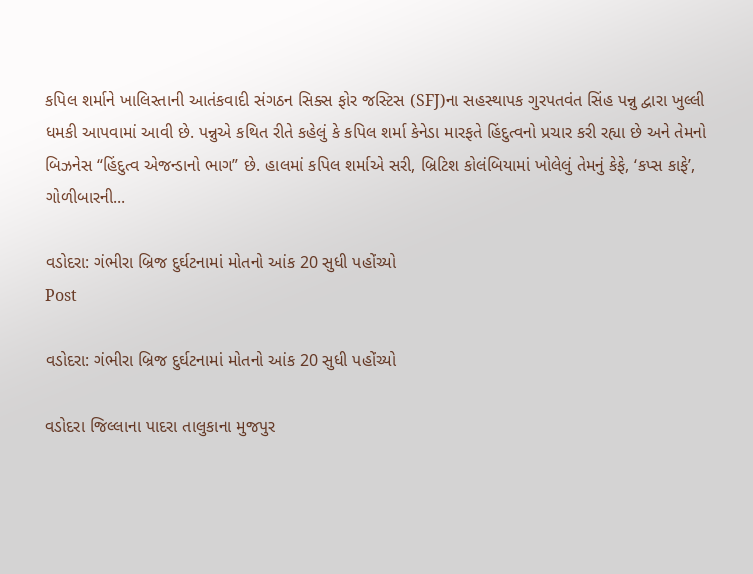કપિલ શર્માને ખાલિસ્તાની આતંકવાદી સંગઠન સિક્સ ફોર જસ્ટિસ (SFJ)ના સહસ્થાપક ગુરપતવંત સિંહ પન્નુ દ્વારા ખુલ્લી ધમકી આપવામાં આવી છે. પન્નુએ કથિત રીતે કહેલું કે કપિલ શર્મા કેનેડા મારફતે હિંદુત્વનો પ્રચાર કરી રહ્યા છે અને તેમનો બિઝનેસ “હિંદુત્વ એજન્ડાનો ભાગ” છે. હાલમાં કપિલ શર્માએ સરી, બ્રિટિશ કોલંબિયામાં ખોલેલું તેમનું કેફે, ‘કપ્સ કાફે’, ગોળીબારની...

વડોદરા: ગંભીરા બ્રિજ દુર્ઘટનામાં મોતનો આંક 20 સુધી પહોંચ્યો
Post

વડોદરા: ગંભીરા બ્રિજ દુર્ઘટનામાં મોતનો આંક 20 સુધી પહોંચ્યો

વડોદરા જિલ્લાના પાદરા તાલુકાના મુજપુર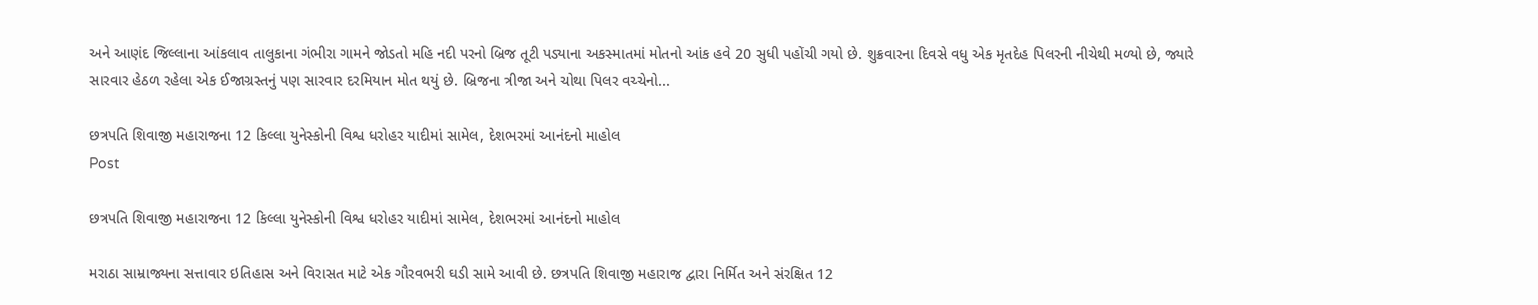અને આણંદ જિલ્લાના આંકલાવ તાલુકાના ગંભીરા ગામને જોડતો મહિ નદી પરનો બ્રિજ તૂટી પડ્યાના અકસ્માતમાં મોતનો આંક હવે 20 સુધી પહોંચી ગયો છે. શુક્રવારના દિવસે વધુ એક મૃતદેહ પિલરની નીચેથી મળ્યો છે, જ્યારે સારવાર હેઠળ રહેલા એક ઈજાગ્રસ્તનું પણ સારવાર દરમિયાન મોત થયું છે. બ્રિજના ત્રીજા અને ચોથા પિલર વચ્ચેનો...

છત્રપતિ શિવાજી મહારાજના 12 કિલ્લા યુનેસ્કોની વિશ્વ ધરોહર યાદીમાં સામેલ, દેશભરમાં આનંદનો માહોલ
Post

છત્રપતિ શિવાજી મહારાજના 12 કિલ્લા યુનેસ્કોની વિશ્વ ધરોહર યાદીમાં સામેલ, દેશભરમાં આનંદનો માહોલ

મરાઠા સામ્રાજ્યના સત્તાવાર ઇતિહાસ અને વિરાસત માટે એક ગૌરવભરી ઘડી સામે આવી છે. છત્રપતિ શિવાજી મહારાજ દ્વારા નિર્મિત અને સંરક્ષિત 12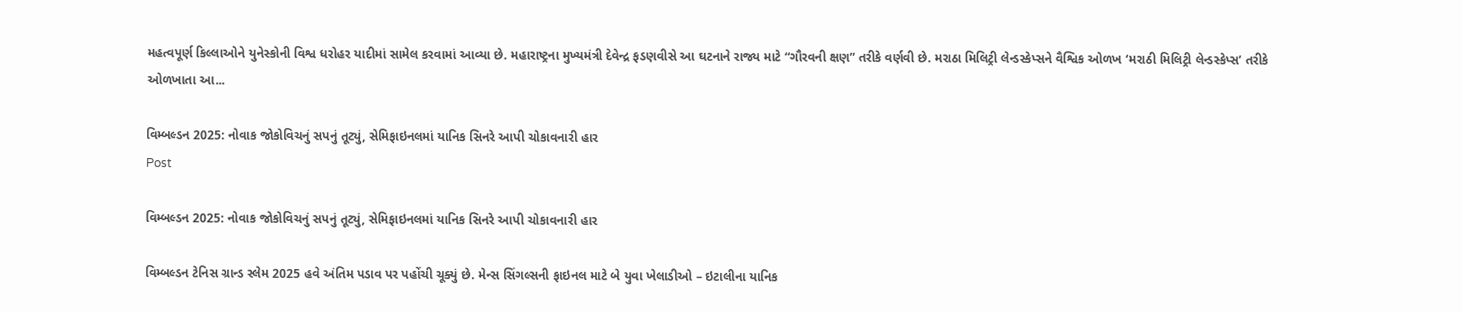મહત્વપૂર્ણ કિલ્લાઓને યુનેસ્કોની વિશ્વ ધરોહર યાદીમાં સામેલ કરવામાં આવ્યા છે. મહારાષ્ટ્રના મુખ્યમંત્રી દેવેન્દ્ર ફડણવીસે આ ઘટનાને રાજ્ય માટે “ગૌરવની ક્ષણ” તરીકે વર્ણવી છે. મરાઠા મિલિટ્રી લેન્ડસ્કેપ્સને વૈશ્વિક ઓળખ ‘મરાઠી મિલિટ્રી લેન્ડસ્કેપ્સ’ તરીકે ઓળખાતા આ...

વિમ્બલ્ડન 2025: નોવાક જોકોવિચનું સપનું તૂટ્યું, સેમિફાઇનલમાં યાનિક સિનરે આપી ચોકાવનારી હાર
Post

વિમ્બલ્ડન 2025: નોવાક જોકોવિચનું સપનું તૂટ્યું, સેમિફાઇનલમાં યાનિક સિનરે આપી ચોકાવનારી હાર

વિમ્બલ્ડન ટેનિસ ગ્રાન્ડ સ્લેમ 2025 હવે અંતિમ પડાવ પર પહોંચી ચૂક્યું છે. મેન્સ સિંગલ્સની ફાઇનલ માટે બે યુવા ખેલાડીઓ – ઇટાલીના યાનિક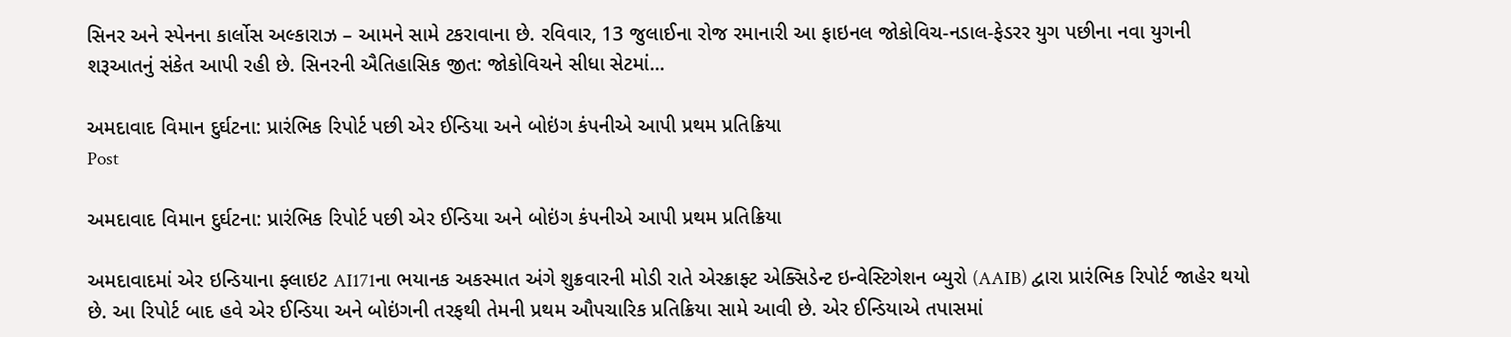સિનર અને સ્પેનના કાર્લોસ અલ્કારાઝ – આમને સામે ટકરાવાના છે. રવિવાર, 13 જુલાઈના રોજ રમાનારી આ ફાઇનલ જોકોવિચ-નડાલ-ફેડરર યુગ પછીના નવા યુગની શરૂઆતનું સંકેત આપી રહી છે. સિનરની ઐતિહાસિક જીત: જોકોવિચને સીધા સેટમાં...

અમદાવાદ વિમાન દુર્ઘટના: પ્રારંભિક રિપોર્ટ પછી એર ઈન્ડિયા અને બોઇંગ કંપનીએ આપી પ્રથમ પ્રતિક્રિયા
Post

અમદાવાદ વિમાન દુર્ઘટના: પ્રારંભિક રિપોર્ટ પછી એર ઈન્ડિયા અને બોઇંગ કંપનીએ આપી પ્રથમ પ્રતિક્રિયા

અમદાવાદમાં એર ઇન્ડિયાના ફ્લાઇટ AI171ના ભયાનક અકસ્માત અંગે શુક્રવારની મોડી રાતે એરક્રાફ્ટ એક્સિડેન્ટ ઇન્વેસ્ટિગેશન બ્યુરો (AAIB) દ્વારા પ્રારંભિક રિપોર્ટ જાહેર થયો છે. આ રિપોર્ટ બાદ હવે એર ઈન્ડિયા અને બોઇંગની તરફથી તેમની પ્રથમ ઔપચારિક પ્રતિક્રિયા સામે આવી છે. એર ઈન્ડિયાએ તપાસમાં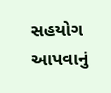સહયોગ આપવાનું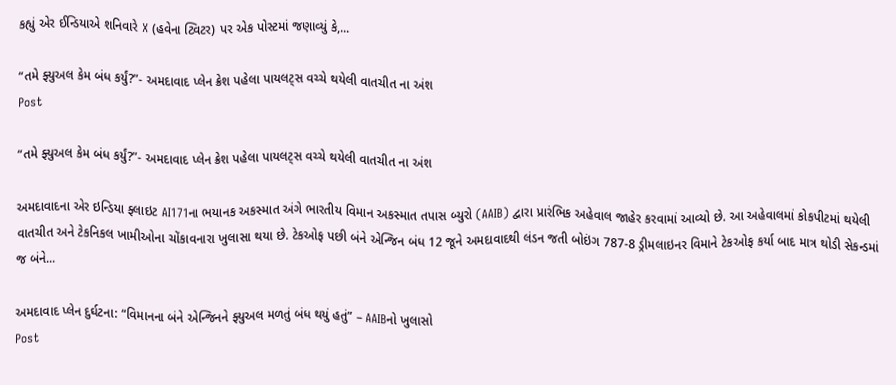કહ્યું એર ઈન્ડિયાએ શનિવારે X (હવેના ટ્વિટર) પર એક પોસ્ટમાં જણાવ્યું કે,...

“તમે ફ્યુઅલ કેમ બંધ કર્યું?”- અમદાવાદ પ્લેન ક્રેશ પહેલા પાયલટ્સ વચ્ચે થયેલી વાતચીત ના અંશ
Post

“તમે ફ્યુઅલ કેમ બંધ કર્યું?”- અમદાવાદ પ્લેન ક્રેશ પહેલા પાયલટ્સ વચ્ચે થયેલી વાતચીત ના અંશ

અમદાવાદના એર ઇન્ડિયા ફ્લાઇટ AI171ના ભયાનક અકસ્માત અંગે ભારતીય વિમાન અકસ્માત તપાસ બ્યુરો (AAIB) દ્વારા પ્રારંભિક અહેવાલ જાહેર કરવામાં આવ્યો છે. આ અહેવાલમાં કોકપીટમાં થયેલી વાતચીત અને ટેકનિકલ ખામીઓના ચોંકાવનારા ખુલાસા થયા છે. ટેકઓફ પછી બંને એન્જિન બંધ 12 જૂને અમદાવાદથી લંડન જતી બોઇંગ 787-8 ડ્રીમલાઇનર વિમાને ટેકઓફ કર્યા બાદ માત્ર થોડી સેકન્ડમાં જ બંને...

અમદાવાદ પ્લેન દુર્ઘટના: “વિમાનના બંને એન્જિનને ફ્યુઅલ મળતું બંધ થયું હતું” – AAIBનો ખુલાસો
Post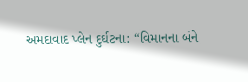અમદાવાદ પ્લેન દુર્ઘટના: “વિમાનના બંને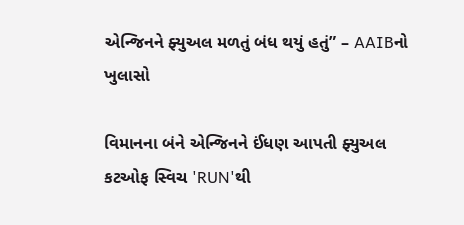એન્જિનને ફ્યુઅલ મળતું બંધ થયું હતું” – AAIBનો ખુલાસો

વિમાનના બંને એન્જિનને ઈંધણ આપતી ફ્યુઅલ કટઓફ સ્વિચ 'RUN'થી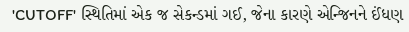'CUTOFF' સ્થિતિમાં એક જ સેકન્ડમાં ગઈ, જેના કારણે એન્જિનને ઈંધણ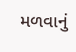મળવાનું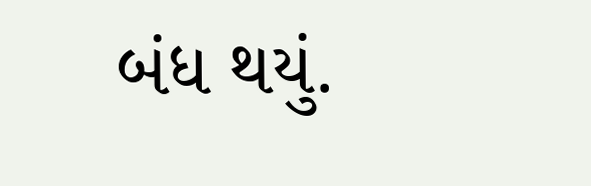બંધ થયું.